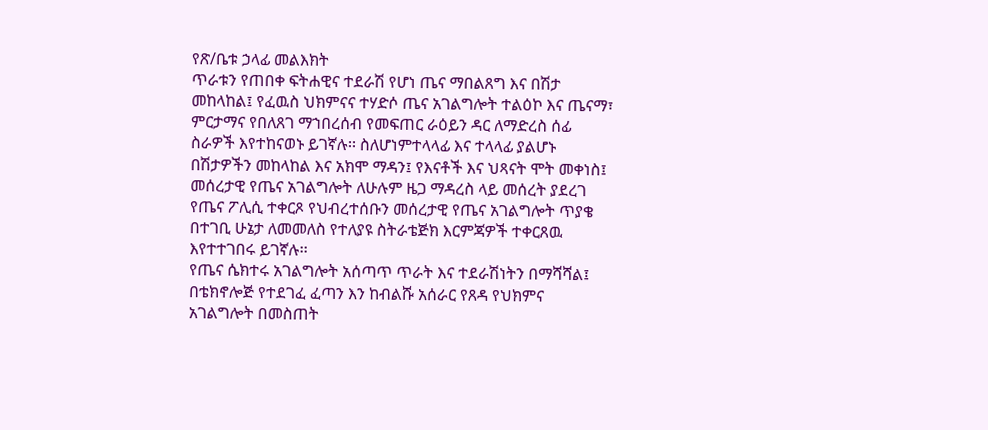የጽ/ቤቱ ኃላፊ መልእክት
ጥራቱን የጠበቀ ፍትሐዊና ተደራሽ የሆነ ጤና ማበልጸግ እና በሽታ መከላከል፤ የፈዉስ ህክምናና ተሃድሶ ጤና አገልግሎት ተልዕኮ እና ጤናማ፣ ምርታማና የበለጸገ ማኀበረሰብ የመፍጠር ራዕይን ዳር ለማድረስ ሰፊ ስራዎች እየተከናወኑ ይገኛሉ፡፡ ስለሆነምተላላፊ እና ተላላፊ ያልሆኑ በሽታዎችን መከላከል እና አክሞ ማዳን፤ የእናቶች እና ህጻናት ሞት መቀነስ፤ መሰረታዊ የጤና አገልግሎት ለሁሉም ዜጋ ማዳረስ ላይ መሰረት ያደረገ የጤና ፖሊሲ ተቀርጾ የህብረተሰቡን መሰረታዊ የጤና አገልግሎት ጥያቄ በተገቢ ሁኔታ ለመመለስ የተለያዩ ስትራቴጅክ እርምጃዎች ተቀርጸዉ እየተተገበሩ ይገኛሉ፡፡
የጤና ሴክተሩ አገልግሎት አሰጣጥ ጥራት እና ተደራሽነትን በማሻሻል፤ በቴክኖሎጅ የተደገፈ ፈጣን እን ከብልሹ አሰራር የጸዳ የህክምና አገልግሎት በመስጠት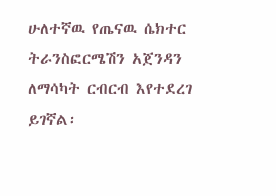ሁለተኛዉ የጤናዉ ሴክተር ትራንስፎርሜሽን አጀንዳን ለማሳካት ርብርብ እየተደረገ ይገኛል፡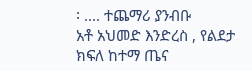፡ .... ተጨማሪ ያንብቡ
አቶ አህመድ እንድረስ , የልደታ ክፍለ ከተማ ጤና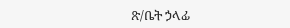ጽ/ቤት ኃላፊ